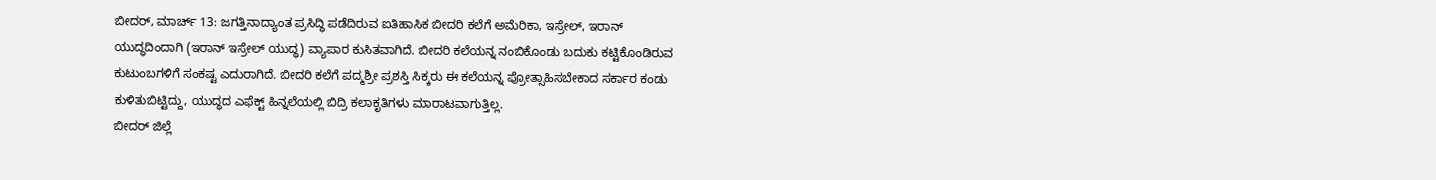ಬೀದರ್, ಮಾರ್ಚ್ 13: ಜಗತ್ತಿನಾದ್ಯಾಂತ ಪ್ರಸಿದ್ಧಿ ಪಡೆದಿರುವ ಐತಿಹಾಸಿಕ ಬೀದರಿ ಕಲೆಗೆ ಅಮೆರಿಕಾ, ಇಸ್ರೇಲ್, ಇರಾನ್ ಯುದ್ಧದಿಂದಾಗಿ (ಇರಾನ್ ಇಸ್ರೇಲ್ ಯುದ್ಧ) ವ್ಯಾಪಾರ ಕುಸಿತವಾಗಿದೆ. ಬೀದರಿ ಕಲೆಯನ್ನ ನಂಬಿಕೊಂಡು ಬದುಕು ಕಟ್ಟಿಕೊಂಡಿರುವ ಕುಟುಂಬಗಳಿಗೆ ಸಂಕಷ್ಟ ಎದುರಾಗಿದೆ. ಬೀದರಿ ಕಲೆಗೆ ಪದ್ಮಶ್ರೀ ಪ್ರಶಸ್ತಿ ಸಿಕ್ಕರು ಈ ಕಲೆಯನ್ನ ಪ್ರೋತ್ಸಾಹಿಸಬೇಕಾದ ಸರ್ಕಾರ ಕಂಡು ಕುಳಿತುಬಿಟ್ಟಿದ್ದು, ಯುದ್ಧದ ಎಫೆಕ್ಟ್ ಹಿನ್ನಲೆಯಲ್ಲಿ ಬಿದ್ರಿ ಕಲಾಕೃತಿಗಳು ಮಾರಾಟವಾಗುತ್ತಿಲ್ಲ.
ಬೀದರ್ ಜಿಲ್ಲೆ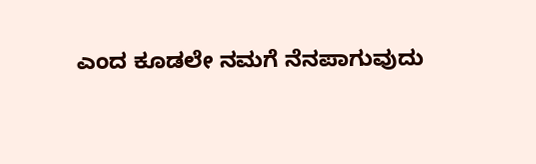ಎಂದ ಕೂಡಲೇ ನಮಗೆ ನೆನಪಾಗುವುದು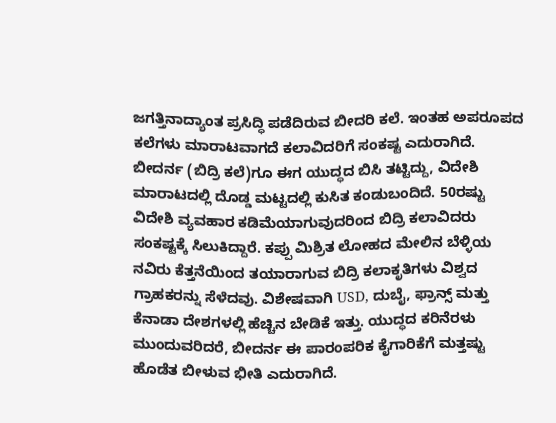ಜಗತ್ತಿನಾದ್ಯಾಂತ ಪ್ರಸಿದ್ಧಿ ಪಡೆದಿರುವ ಬೀದರಿ ಕಲೆ. ಇಂತಹ ಅಪರೂಪದ ಕಲೆಗಳು ಮಾರಾಟವಾಗದೆ ಕಲಾವಿದರಿಗೆ ಸಂಕಷ್ಟ ಎದುರಾಗಿದೆ. ಬೀದರ್ನ (ಬಿದ್ರಿ ಕಲೆ)ಗೂ ಈಗ ಯುದ್ಧದ ಬಿಸಿ ತಟ್ಟಿದ್ದು, ವಿದೇಶಿ ಮಾರಾಟದಲ್ಲಿ ದೊಡ್ಡ ಮಟ್ಟದಲ್ಲಿ ಕುಸಿತ ಕಂಡುಬಂದಿದೆ. 50ರಷ್ಟು ವಿದೇಶಿ ವ್ಯವಹಾರ ಕಡಿಮೆಯಾಗುವುದರಿಂದ ಬಿದ್ರಿ ಕಲಾವಿದರು ಸಂಕಷ್ಟಕ್ಕೆ ಸಿಲುಕಿದ್ದಾರೆ. ಕಪ್ಪು ಮಿಶ್ರಿತ ಲೋಹದ ಮೇಲಿನ ಬೆಳ್ಳಿಯ ನವಿರು ಕೆತ್ತನೆಯಿಂದ ತಯಾರಾಗುವ ಬಿದ್ರಿ ಕಲಾಕೃತಿಗಳು ವಿಶ್ವದ ಗ್ರಾಹಕರನ್ನು ಸೆಳೆದವು. ವಿಶೇಷವಾಗಿ USD, ದುಬೈ, ಫ್ರಾನ್ಸ್ ಮತ್ತು ಕೆನಾಡಾ ದೇಶಗಳಲ್ಲಿ ಹೆಚ್ಚಿನ ಬೇಡಿಕೆ ಇತ್ತು. ಯುದ್ಧದ ಕರಿನೆರಳು ಮುಂದುವರಿದರೆ, ಬೀದರ್ನ ಈ ಪಾರಂಪರಿಕ ಕೈಗಾರಿಕೆಗೆ ಮತ್ತಷ್ಟು ಹೊಡೆತ ಬೀಳುವ ಭೀತಿ ಎದುರಾಗಿದೆ.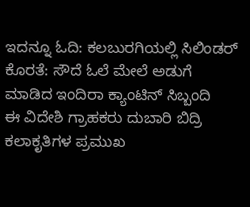ಇದನ್ನೂ ಓದಿ: ಕಲಬುರಗಿಯಲ್ಲಿ ಸಿಲಿಂಡರ್ ಕೊರತೆ: ಸೌದೆ ಓಲೆ ಮೇಲೆ ಅಡುಗೆ ಮಾಡಿದ ಇಂದಿರಾ ಕ್ಯಾಂಟಿನ್ ಸಿಬ್ಬಂದಿ
ಈ ವಿದೇಶಿ ಗ್ರಾಹಕರು ದುಬಾರಿ ಬಿದ್ರಿ ಕಲಾಕೃತಿಗಳ ಪ್ರಮುಖ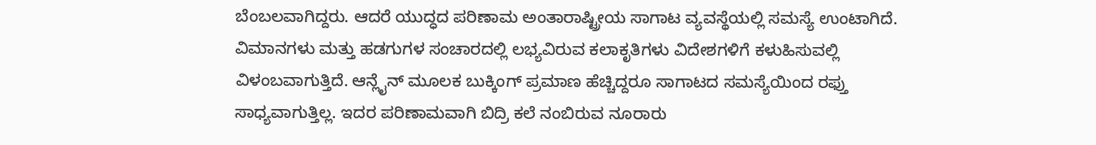ಬೆಂಬಲವಾಗಿದ್ದರು. ಆದರೆ ಯುದ್ಧದ ಪರಿಣಾಮ ಅಂತಾರಾಷ್ಟ್ರೀಯ ಸಾಗಾಟ ವ್ಯವಸ್ಥೆಯಲ್ಲಿ ಸಮಸ್ಯೆ ಉಂಟಾಗಿದೆ. ವಿಮಾನಗಳು ಮತ್ತು ಹಡಗುಗಳ ಸಂಚಾರದಲ್ಲಿ ಲಭ್ಯವಿರುವ ಕಲಾಕೃತಿಗಳು ವಿದೇಶಗಳಿಗೆ ಕಳುಹಿಸುವಲ್ಲಿ ವಿಳಂಬವಾಗುತ್ತಿದೆ. ಆನ್ಲೈನ್ ಮೂಲಕ ಬುಕ್ಕಿಂಗ್ ಪ್ರಮಾಣ ಹೆಚ್ಚಿದ್ದರೂ ಸಾಗಾಟದ ಸಮಸ್ಯೆಯಿಂದ ರಫ್ತು ಸಾಧ್ಯವಾಗುತ್ತಿಲ್ಲ. ಇದರ ಪರಿಣಾಮವಾಗಿ ಬಿದ್ರಿ ಕಲೆ ನಂಬಿರುವ ನೂರಾರು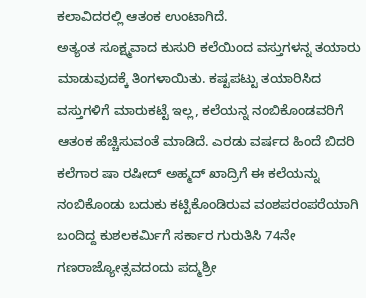ಕಲಾವಿದರಲ್ಲಿ ಆತಂಕ ಉಂಟಾಗಿದೆ.
ಅತ್ಯಂತ ಸೂಕ್ಷ್ಮವಾದ ಕುಸುರಿ ಕಲೆಯಿಂದ ವಸ್ತುಗಳನ್ನ ತಯಾರು ಮಾಡುವುದಕ್ಕೆ ತಿಂಗಳಾಯಿತು. ಕಷ್ಟಪಟ್ಟು ತಯಾರಿಸಿದ ವಸ್ತುಗಳಿಗೆ ಮಾರುಕಟ್ಟೆ ಇಲ್ಲ, ಕಲೆಯನ್ನ ನಂಬಿಕೊಂಡವರಿಗೆ ಆತಂಕ ಹೆಚ್ಚಿಸುವಂತೆ ಮಾಡಿದೆ. ಎರಡು ವರ್ಷದ ಹಿಂದೆ ಬಿದರಿ ಕಲೆಗಾರ ಷಾ ರಷೀದ್ ಅಹ್ಮದ್ ಖಾದ್ರಿಗೆ ಈ ಕಲೆಯನ್ನು ನಂಬಿಕೊಂಡು ಬದುಕು ಕಟ್ಟಿಕೊಂಡಿರುವ ವಂಶಪರಂಪರೆಯಾಗಿ ಬಂದಿದ್ದ ಕುಶಲಕರ್ಮಿಗೆ ಸರ್ಕಾರ ಗುರುತಿಸಿ 74ನೇ ಗಣರಾಜ್ಯೋತ್ಸವದಂದು ಪದ್ಮಶ್ರೀ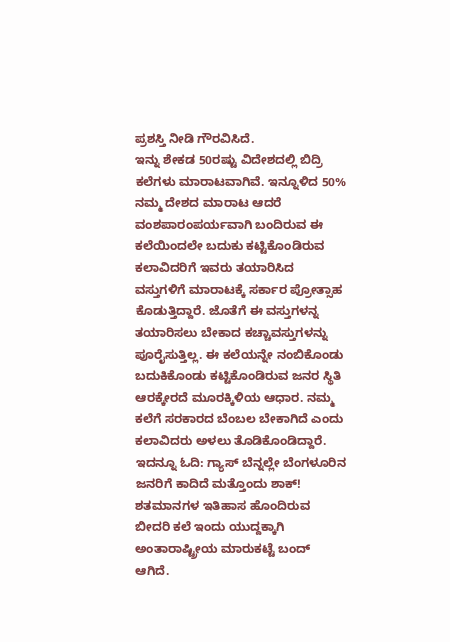ಪ್ರಶಸ್ತಿ ನೀಡಿ ಗೌರವಿಸಿದೆ.
ಇನ್ನು ಶೇಕಡ 50ರಷ್ಟು ವಿದೇಶದಲ್ಲಿ ಬಿದ್ರಿ ಕಲೆಗಳು ಮಾರಾಟವಾಗಿವೆ. ಇನ್ನೂಳಿದ 50% ನಮ್ಮ ದೇಶದ ಮಾರಾಟ ಆದರೆ ವಂಶಪಾರಂಪರ್ಯವಾಗಿ ಬಂದಿರುವ ಈ ಕಲೆಯಿಂದಲೇ ಬದುಕು ಕಟ್ಟಿಕೊಂಡಿರುವ ಕಲಾವಿದರಿಗೆ ಇವರು ತಯಾರಿಸಿದ ವಸ್ತುಗಳಿಗೆ ಮಾರಾಟಕ್ಕೆ ಸರ್ಕಾರ ಪ್ರೋತ್ಸಾಹ ಕೊಡುತ್ತಿದ್ದಾರೆ. ಜೊತೆಗೆ ಈ ವಸ್ತುಗಳನ್ನ ತಯಾರಿಸಲು ಬೇಕಾದ ಕಚ್ಚಾವಸ್ತುಗಳನ್ನು ಪೂರೈಸುತ್ತಿಲ್ಲ. ಈ ಕಲೆಯನ್ನೇ ನಂಬಿಕೊಂಡು ಬದುಕಿಕೊಂಡು ಕಟ್ಟಿಕೊಂಡಿರುವ ಜನರ ಸ್ಥಿತಿ ಆರಕ್ಕೇರದೆ ಮೂರಕ್ಕಿಳಿಯ ಆಧಾರ. ನಮ್ಮ ಕಲೆಗೆ ಸರಕಾರದ ಬೆಂಬಲ ಬೇಕಾಗಿದೆ ಎಂದು ಕಲಾವಿದರು ಅಳಲು ತೊಡಿಕೊಂಡಿದ್ದಾರೆ.
ಇದನ್ನೂ ಓದಿ: ಗ್ಯಾಸ್ ಬೆನ್ನಲ್ಲೇ ಬೆಂಗಳೂರಿನ ಜನರಿಗೆ ಕಾದಿದೆ ಮತ್ತೊಂದು ಶಾಕ್!
ಶತಮಾನಗಳ ಇತಿಹಾಸ ಹೊಂದಿರುವ ಬೀದರಿ ಕಲೆ ಇಂದು ಯುದ್ದಕ್ಕಾಗಿ ಅಂತಾರಾಷ್ಟ್ರೀಯ ಮಾರುಕಟ್ಟೆ ಬಂದ್ ಆಗಿದೆ.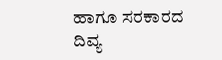ಹಾಗೂ ಸರಕಾರದ ದಿವ್ಯ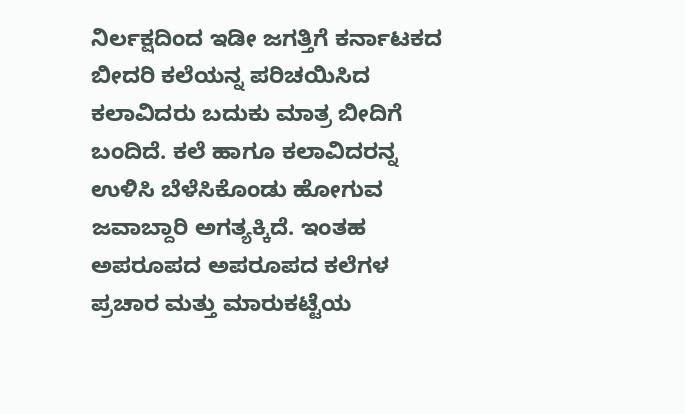ನಿರ್ಲಕ್ಷದಿಂದ ಇಡೀ ಜಗತ್ತಿಗೆ ಕರ್ನಾಟಕದ ಬೀದರಿ ಕಲೆಯನ್ನ ಪರಿಚಯಿಸಿದ ಕಲಾವಿದರು ಬದುಕು ಮಾತ್ರ ಬೀದಿಗೆ ಬಂದಿದೆ. ಕಲೆ ಹಾಗೂ ಕಲಾವಿದರನ್ನ ಉಳಿಸಿ ಬೆಳೆಸಿಕೊಂಡು ಹೋಗುವ ಜವಾಬ್ದಾರಿ ಅಗತ್ಯಕ್ಕಿದೆ. ಇಂತಹ ಅಪರೂಪದ ಅಪರೂಪದ ಕಲೆಗಳ ಪ್ರಚಾರ ಮತ್ತು ಮಾರುಕಟ್ಟೆಯ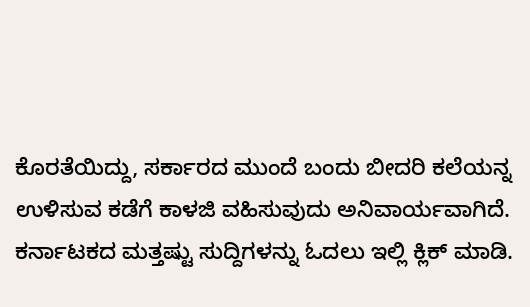ಕೊರತೆಯಿದ್ದು, ಸರ್ಕಾರದ ಮುಂದೆ ಬಂದು ಬೀದರಿ ಕಲೆಯನ್ನ ಉಳಿಸುವ ಕಡೆಗೆ ಕಾಳಜಿ ವಹಿಸುವುದು ಅನಿವಾರ್ಯವಾಗಿದೆ.
ಕರ್ನಾಟಕದ ಮತ್ತಷ್ಟು ಸುದ್ದಿಗಳನ್ನು ಓದಲು ಇಲ್ಲಿ ಕ್ಲಿಕ್ ಮಾಡಿ.